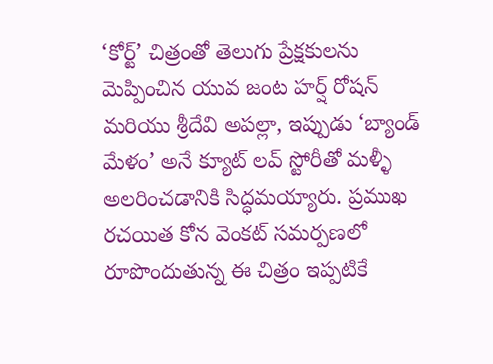‘కోర్ట్’ చిత్రంతో తెలుగు ప్రేక్షకులను మెప్పించిన యువ జంట హర్ష్ రోషన్ మరియు శ్రీదేవి అపల్లా, ఇప్పుడు ‘బ్యాండ్ మేళం’ అనే క్యూట్ లవ్ స్టోరీతో మళ్ళీ అలరించడానికి సిద్ధమయ్యారు. ప్రముఖ రచయిత కోన వెంకట్ సమర్పణలో రూపొందుతున్న ఈ చిత్రం ఇప్పటికే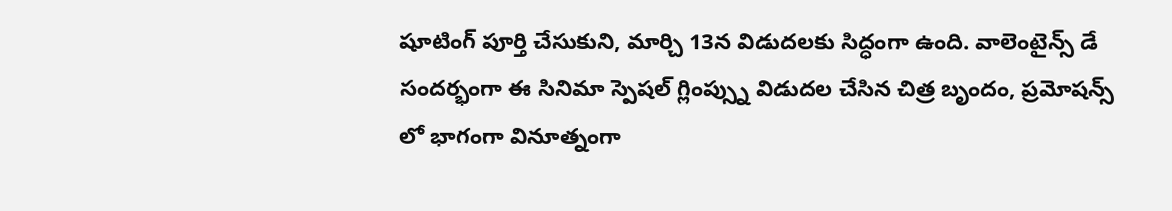షూటింగ్ పూర్తి చేసుకుని, మార్చి 13న విడుదలకు సిద్ధంగా ఉంది. వాలెంటైన్స్ డే సందర్భంగా ఈ సినిమా స్పెషల్ గ్లింప్స్ను విడుదల చేసిన చిత్ర బృందం, ప్రమోషన్స్ లో భాగంగా వినూత్నంగా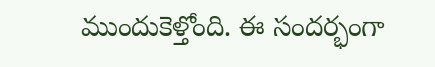ముందుకెళ్తోంది. ఈ సందర్భంగా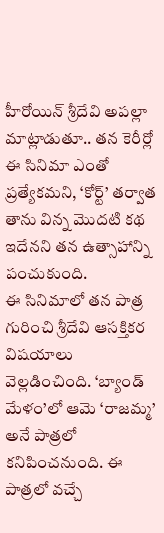హీరోయిన్ శ్రీదేవి అపల్లా మాట్లాడుతూ.. తన కెరీర్లో ఈ సినిమా ఎంతో ప్రత్యేకమని, ‘కోర్ట్’ తర్వాత తాను విన్న మొదటి కథ ఇదేనని తన ఉత్సాహాన్ని పంచుకుంది.
ఈ సినిమాలో తన పాత్ర గురించి శ్రీదేవి ఆసక్తికర విషయాలు వెల్లడించింది. ‘బ్యాండ్ మేళం’లో ఆమె ‘రాజమ్మ’ అనే పాత్రలో కనిపించనుంది. ఈ పాత్రలో వచ్చే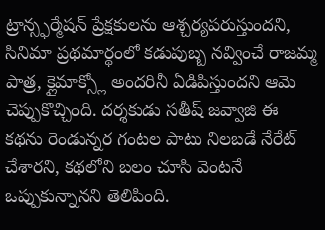ట్రాన్స్ఫర్మేషన్ ప్రేక్షకులను ఆశ్చర్యపరుస్తుందని, సినిమా ప్రథమార్థంలో కడుపుబ్బ నవ్వించే రాజమ్మ పాత్ర, క్లైమాక్స్లో అందరినీ ఏడిపిస్తుందని ఆమె చెప్పుకొచ్చింది. దర్శకుడు సతీష్ జవ్వాజి ఈ కథను రెండున్నర గంటల పాటు నిలబడే నేరేట్ చేశారని, కథలోని బలం చూసి వెంటనే ఒప్పుకున్నానని తెలిపింది.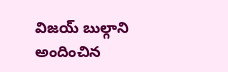విజయ్ బుల్గాని అందించిన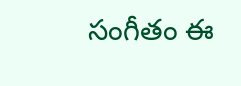సంగీతం ఈ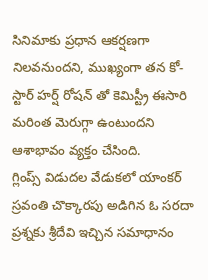సినిమాకు ప్రధాన ఆకర్షణగా నిలవనుందని, ముఖ్యంగా తన కో-స్టార్ హర్ష్ రోషన్ తో కెమిస్ట్రీ ఈసారి మరింత మెరుగ్గా ఉంటుందని ఆశాభావం వ్యక్తం చేసింది.
గ్లింప్స్ విడుదల వేడుకలో యాంకర్ స్రవంతి చొక్కారపు అడిగిన ఓ సరదా ప్రశ్నకు శ్రీదేవి ఇచ్చిన సమాధానం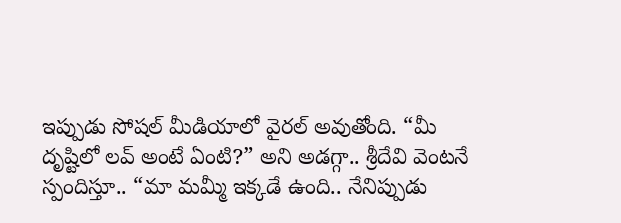ఇప్పుడు సోషల్ మీడియాలో వైరల్ అవుతోంది. “మీ దృష్టిలో లవ్ అంటే ఏంటి?” అని అడగ్గా.. శ్రీదేవి వెంటనే స్పందిస్తూ.. “మా మమ్మీ ఇక్కడే ఉంది.. నేనిప్పుడు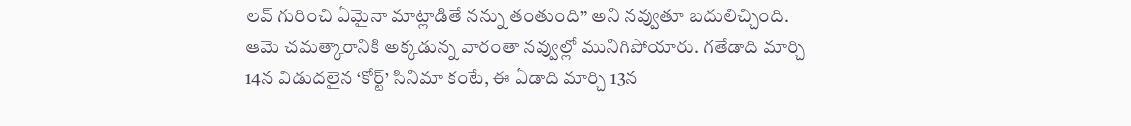లవ్ గురించి ఏమైనా మాట్లాడితే నన్ను తంతుంది” అని నవ్వుతూ బదులిచ్చింది. ఆమె చమత్కారానికి అక్కడున్న వారంతా నవ్వుల్లో మునిగిపోయారు. గతేడాది మార్చి 14న విడుదలైన ‘కోర్ట్’ సినిమా కంటే, ఈ ఏడాది మార్చి 13న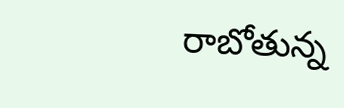రాబోతున్న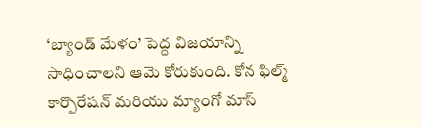‘బ్యాండ్ మేళం’ పెద్ద విజయాన్ని సాధించాలని ఆమె కోరుకుంది. కోన ఫిల్మ్ కార్పొరేషన్ మరియు మ్యాంగో మాస్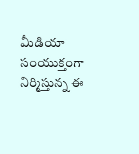మీడియా సంయుక్తంగా నిర్మిస్తున్న ఈ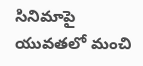సినిమాపై యువతలో మంచి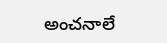అంచనాలే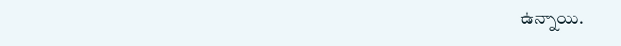ఉన్నాయి.